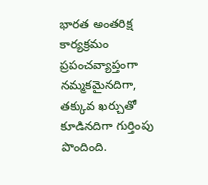భారత అంతరిక్ష కార్యక్రమం ప్రపంచవ్యాప్తంగా నమ్మకమైనదిగా, తక్కువ ఖర్చుతో కూడినదిగా గుర్తింపు పొందింది.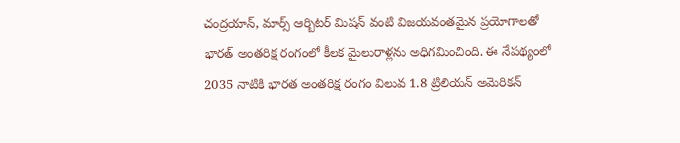చంద్రయాన్, మార్స్ ఆర్బిటర్ మిషన్ వంటి విజయవంతమైన ప్రయోగాలతో భారత్ అంతరిక్ష రంగంలో కీలక మైలురాళ్లను అధిగమించింది. ఈ నేపథ్యంలో 2035 నాటికి భారత అంతరిక్ష రంగం విలువ 1.8 ట్రిలియన్ అమెరికన్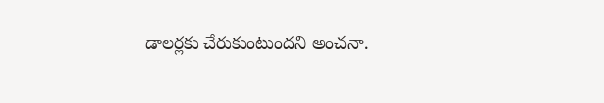డాలర్లకు చేరుకుంటుందని అంచనా.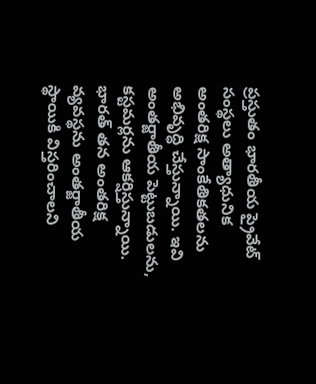ప్రస్తుతం భారతీయ ప్రైవేట్ సంస్థలు అత్యాధునిక అంతరిక్ష సాంకేతికతలను అభివృద్ధి చేస్తున్నాయి. ఇవి అంతర్జాతీయ పెట్టుబడులను, కస్టమర్లను ఆకర్షిస్తున్నాయి.
భారత్ తన అంతరిక్ష వ్యవస్థను అంతర్జాతీయ స్థాయికి విస్తరించాలని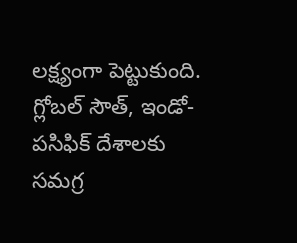లక్ష్యంగా పెట్టుకుంది. గ్లోబల్ సౌత్, ఇండో-పసిఫిక్ దేశాలకు సమగ్ర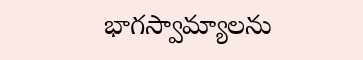భాగస్వామ్యాలను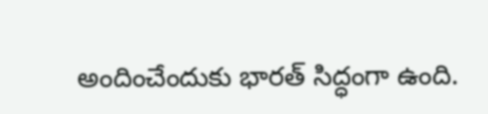అందించేందుకు భారత్ సిద్ధంగా ఉంది.